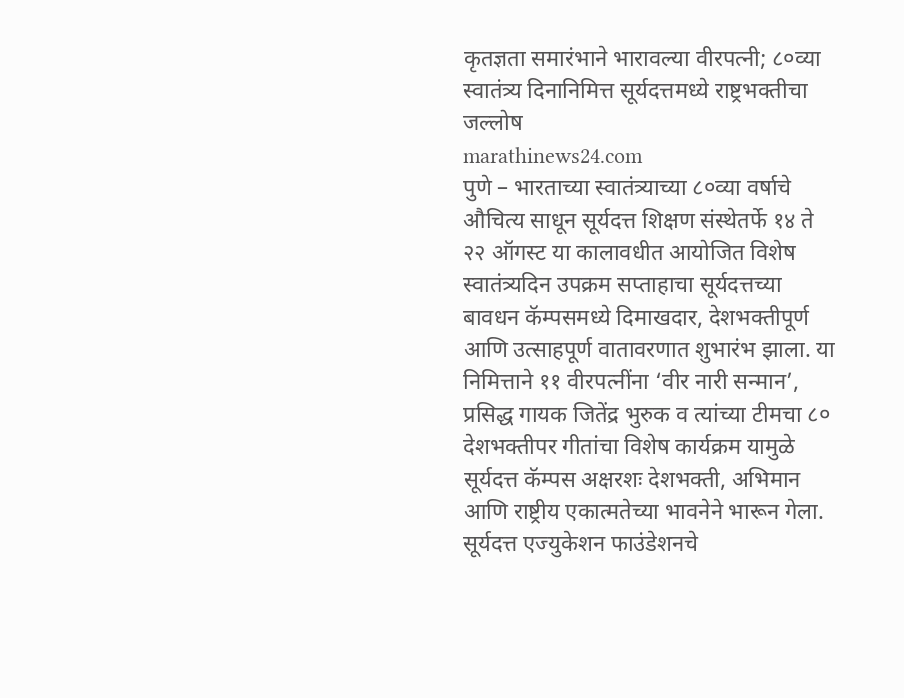कृतज्ञता समारंभाने भारावल्या वीरपत्नी; ८०व्या स्वातंत्र्य दिनानिमित्त सूर्यदत्तमध्ये राष्ट्रभक्तीचा जल्लोष
marathinews24.com
पुणे – भारताच्या स्वातंत्र्याच्या ८०व्या वर्षाचे औचित्य साधून सूर्यदत्त शिक्षण संस्थेतर्फे १४ ते २२ ऑगस्ट या कालावधीत आयोजित विशेष स्वातंत्र्यदिन उपक्रम सप्ताहाचा सूर्यदत्तच्या बावधन कॅम्पसमध्ये दिमाखदार, देशभक्तीपूर्ण आणि उत्साहपूर्ण वातावरणात शुभारंभ झाला. या निमित्ताने ११ वीरपत्नींना ‘वीर नारी सन्मान’, प्रसिद्ध गायक जितेंद्र भुरुक व त्यांच्या टीमचा ८० देशभक्तीपर गीतांचा विशेष कार्यक्रम यामुळे सूर्यदत्त कॅम्पस अक्षरशः देशभक्ती, अभिमान आणि राष्ट्रीय एकात्मतेच्या भावनेने भारून गेला. सूर्यदत्त एज्युकेशन फाउंडेशनचे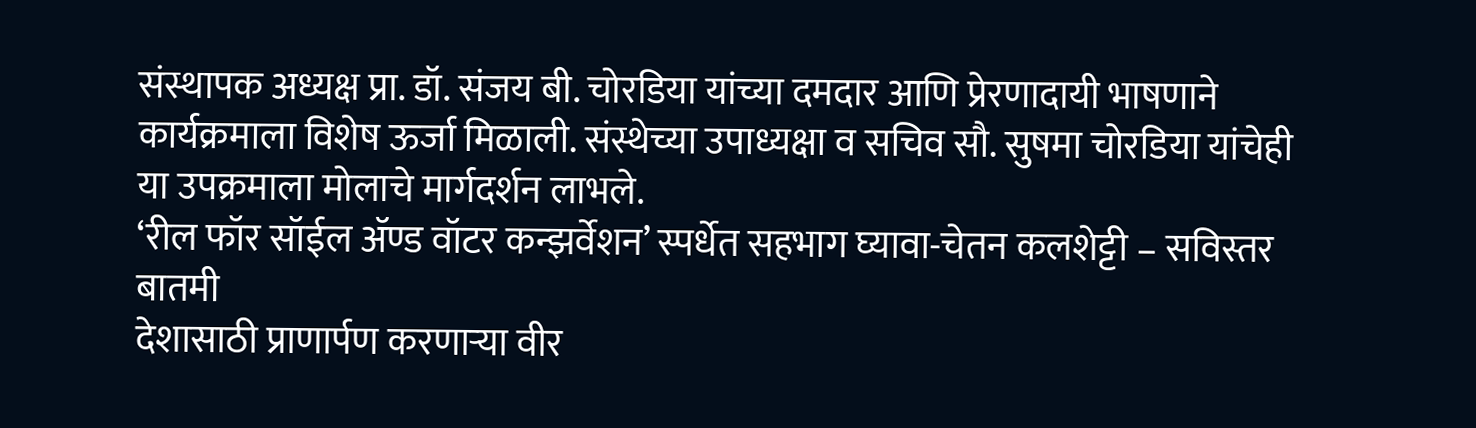संस्थापक अध्यक्ष प्रा. डॉ. संजय बी. चोरडिया यांच्या दमदार आणि प्रेरणादायी भाषणाने कार्यक्रमाला विशेष ऊर्जा मिळाली. संस्थेच्या उपाध्यक्षा व सचिव सौ. सुषमा चोरडिया यांचेही या उपक्रमाला मोलाचे मार्गदर्शन लाभले.
‘रील फॉर सॉईल ॲण्ड वॉटर कन्झर्वेशन’ स्पर्धेत सहभाग घ्यावा-चेतन कलशेट्टी – सविस्तर बातमी
देशासाठी प्राणार्पण करणाऱ्या वीर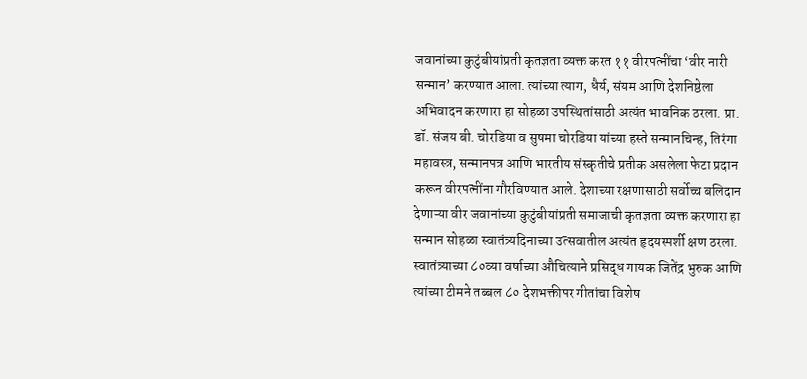जवानांच्या कुटुंबीयांप्रती कृतज्ञता व्यक्त करत ११ वीरपत्नींचा ‘वीर नारी सन्मान’ करण्यात आला. त्यांच्या त्याग, धैर्य, संयम आणि देशनिष्ठेला अभिवादन करणारा हा सोहळा उपस्थितांसाठी अत्यंत भावनिक ठरला. प्रा. डॉ. संजय बी. चोरडिया व सुषमा चोरडिया यांच्या हस्ते सन्मानचिन्ह, तिरंगा महावस्त्र, सन्मानपत्र आणि भारतीय संस्कृतीचे प्रतीक असलेला फेटा प्रदान करून वीरपत्नींना गौरविण्यात आले. देशाच्या रक्षणासाठी सर्वोच्च बलिदान देणाऱ्या वीर जवानांच्या कुटुंबीयांप्रती समाजाची कृतज्ञता व्यक्त करणारा हा सन्मान सोहळा स्वातंत्र्यदिनाच्या उत्सवातील अत्यंत हृदयस्पर्शी क्षण ठरला.
स्वातंत्र्याच्या ८०व्या वर्षाच्या औचित्याने प्रसिद्ध गायक जितेंद्र भुरुक आणि त्यांच्या टीमने तब्बल ८० देशभक्तीपर गीतांचा विशेष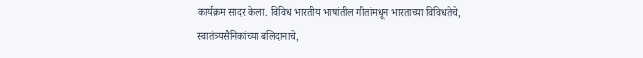कार्यक्रम सादर केला. विविध भारतीय भाषांतील गीतांमधून भारताच्या विविधतेचे, स्वातंत्र्यसैनिकांच्या बलिदानाचे,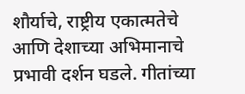शौर्याचे, राष्ट्रीय एकात्मतेचे आणि देशाच्या अभिमानाचे प्रभावी दर्शन घडले. गीतांच्या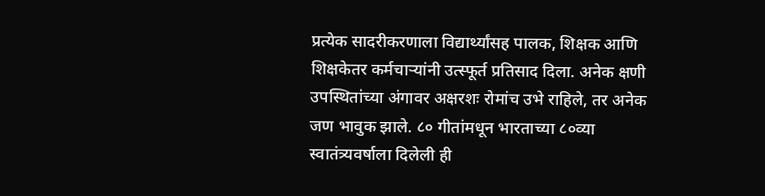प्रत्येक सादरीकरणाला विद्यार्थ्यांसह पालक, शिक्षक आणि शिक्षकेतर कर्मचाऱ्यांनी उत्स्फूर्त प्रतिसाद दिला. अनेक क्षणी उपस्थितांच्या अंगावर अक्षरशः रोमांच उभे राहिले, तर अनेक जण भावुक झाले. ८० गीतांमधून भारताच्या ८०व्या स्वातंत्र्यवर्षाला दिलेली ही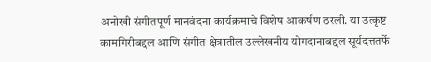अनोखी संगीतपूर्ण मानवंदना कार्यक्रमाचे विशेष आकर्षण ठरली. या उत्कृष्ट कामगिरीबद्दल आणि संगीत क्षेत्रातील उल्लेखनीय योगदानाबद्दल सूर्यदत्ततर्फे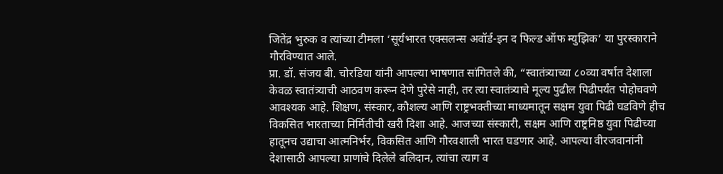जितेंद्र भुरुक व त्यांच्या टीमला ‘सूर्यभारत एक्सलन्स अवॉर्ड-इन द फिल्ड ऑफ म्युझिक’ या पुरस्काराने गौरविण्यात आले.
प्रा. डॉ. संजय बी. चोरडिया यांनी आपल्या भाषणात सांगितले की, “स्वातंत्र्याच्या ८०व्या वर्षात देशाला केवळ स्वातंत्र्याची आठवण करून देणे पुरेसे नाही, तर त्या स्वातंत्र्याचे मूल्य पुढील पिढीपर्यंत पोहोचवणे आवश्यक आहे. शिक्षण, संस्कार, कौशल्य आणि राष्ट्रभक्तीच्या माध्यमातून सक्षम युवा पिढी घडविणे हीच विकसित भारताच्या निर्मितीची खरी दिशा आहे. आजच्या संस्कारी, सक्षम आणि राष्ट्रनिष्ठ युवा पिढीच्या हातूनच उद्याचा आत्मनिर्भर, विकसित आणि गौरवशाली भारत घडणार आहे. आपल्या वीरजवानांनी देशासाठी आपल्या प्राणांचे दिलेले बलिदान, त्यांचा त्याग व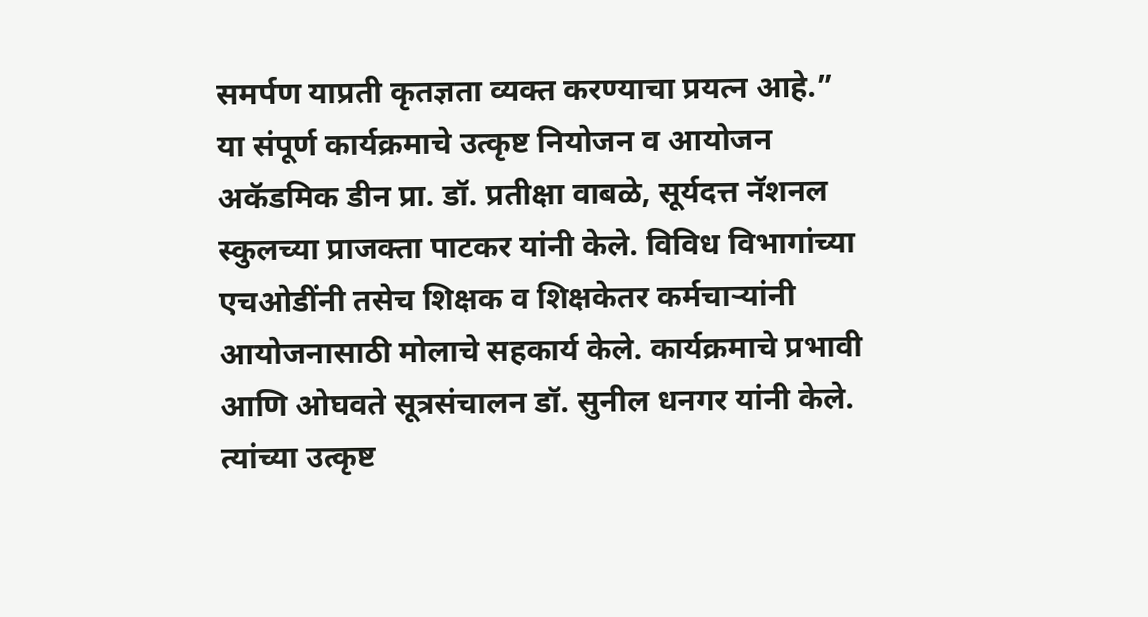समर्पण याप्रती कृतज्ञता व्यक्त करण्याचा प्रयत्न आहे.”
या संपूर्ण कार्यक्रमाचे उत्कृष्ट नियोजन व आयोजन अकॅडमिक डीन प्रा. डॉ. प्रतीक्षा वाबळे, सूर्यदत्त नॅशनल स्कुलच्या प्राजक्ता पाटकर यांनी केले. विविध विभागांच्या एचओडींनी तसेच शिक्षक व शिक्षकेतर कर्मचाऱ्यांनी आयोजनासाठी मोलाचे सहकार्य केले. कार्यक्रमाचे प्रभावी आणि ओघवते सूत्रसंचालन डॉ. सुनील धनगर यांनी केले. त्यांच्या उत्कृष्ट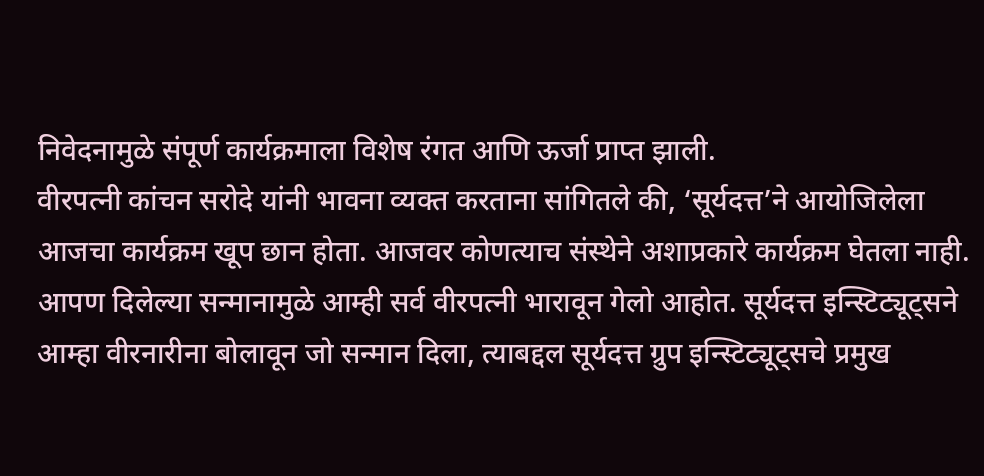निवेदनामुळे संपूर्ण कार्यक्रमाला विशेष रंगत आणि ऊर्जा प्राप्त झाली.
वीरपत्नी कांचन सरोदे यांनी भावना व्यक्त करताना सांगितले की, ‘सूर्यदत्त’ने आयोजिलेला आजचा कार्यक्रम खूप छान होता. आजवर कोणत्याच संस्थेने अशाप्रकारे कार्यक्रम घेतला नाही. आपण दिलेल्या सन्मानामुळे आम्ही सर्व वीरपत्नी भारावून गेलो आहोत. सूर्यदत्त इन्स्टिट्यूट्सने आम्हा वीरनारीना बोलावून जो सन्मान दिला, त्याबद्दल सूर्यदत्त ग्रुप इन्स्टिट्यूट्सचे प्रमुख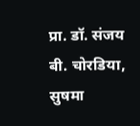प्रा. डॉ. संजय बी. चोरडिया, सुषमा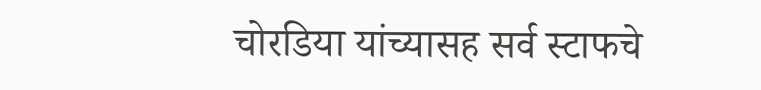चोरडिया यांच्यासह सर्व स्टाफचे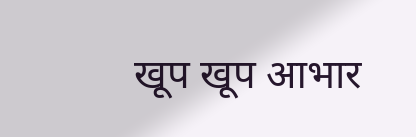खूप खूप आभार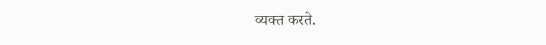व्यक्त करते.